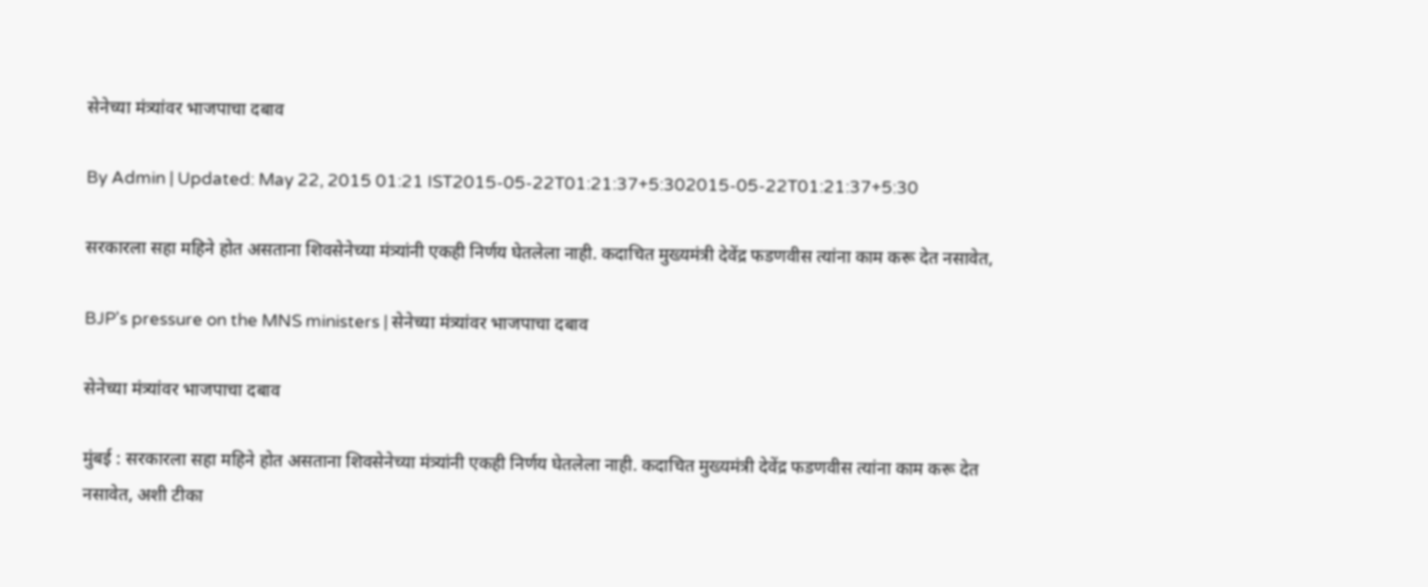सेनेच्या मंत्र्यांवर भाजपाचा दबाव

By Admin | Updated: May 22, 2015 01:21 IST2015-05-22T01:21:37+5:302015-05-22T01:21:37+5:30

सरकारला सहा महिने होत असताना शिवसेनेच्या मंत्र्यांनी एकही निर्णय घेतलेला नाही. कदाचित मुख्यमंत्री देवेंद्र फडणवीस त्यांना काम करू देत नसावेत,

BJP's pressure on the MNS ministers | सेनेच्या मंत्र्यांवर भाजपाचा दबाव

सेनेच्या मंत्र्यांवर भाजपाचा दबाव

मुंबई : सरकारला सहा महिने होत असताना शिवसेनेच्या मंत्र्यांनी एकही निर्णय घेतलेला नाही. कदाचित मुख्यमंत्री देवेंद्र फडणवीस त्यांना काम करू देत नसावेत, अशी टीका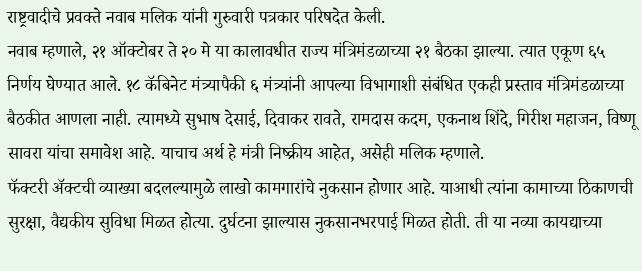राष्ट्रवादीचे प्रवक्ते नवाब मलिक यांनी गुरुवारी पत्रकार परिषदेत केली.
नवाब म्हणाले, २१ ऑक्टोबर ते २० मे या कालावधीत राज्य मंत्रिमंडळाच्या २१ बैठका झाल्या. त्यात एकूण ६५ निर्णय घेण्यात आले. १८ कॅबिनेट मंत्र्यापैकी ६ मंत्र्यांनी आपल्या विभागाशी संबंधित एकही प्रस्ताव मंत्रिमंडळाच्या बैठकीत आणला नाही. त्यामध्ये सुभाष देसाई, दिवाकर रावते, रामदास कदम, एकनाथ शिंदे, गिरीश महाजन, विष्णू सावरा यांचा समावेश आहे. याचाच अर्थ हे मंत्री निष्क्रीय आहेत, असेही मलिक म्हणाले.
फॅक्टरी अ‍ॅक्टची व्याख्या बदलल्यामुळे लाखो कामगारांचे नुकसान होणार आहे. याआधी त्यांना कामाच्या ठिकाणची सुरक्षा, वैद्यकीय सुविधा मिळत होत्या. दुर्घटना झाल्यास नुकसानभरपाई मिळत होती. ती या नव्या कायद्याच्या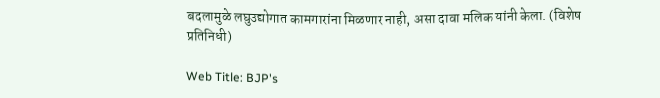बदलामुळे लघुउद्योगात कामगारांना मिळणार नाही, असा दावा मलिक यांनी केला. (विशेष प्रतिनिधी)

Web Title: BJP's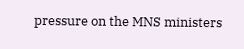pressure on the MNS ministers